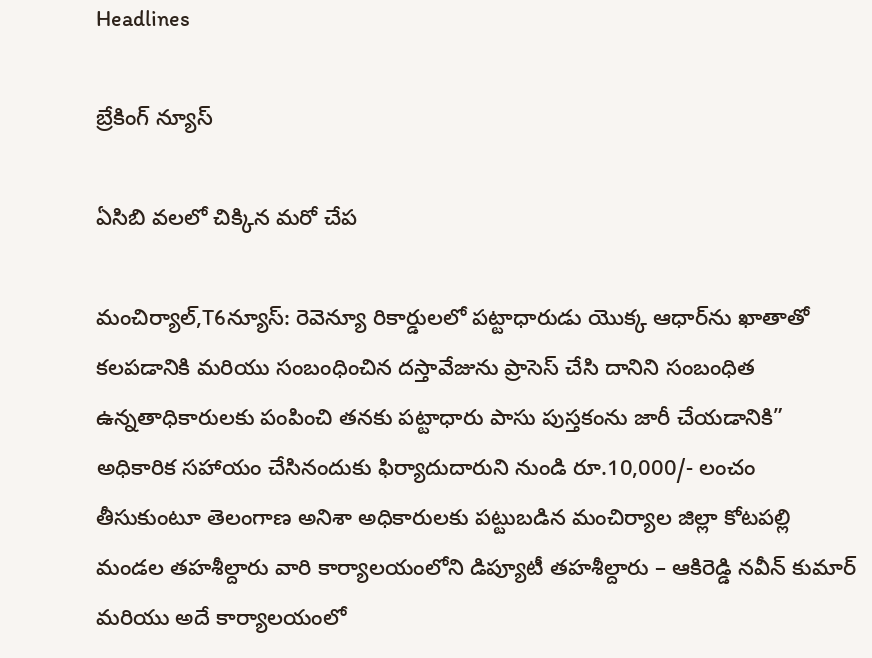Headlines

బ్రేకింగ్ న్యూస్

ఏసిబి వలలో చిక్కిన మరో చేప

మంచిర్యాల్,T6న్యూస్: రెవెన్యూ రికార్డులలో పట్టాధారుడు యొక్క ఆధార్‌ను ఖాతాతో కలపడానికి మరియు సంబంధించిన దస్తావేజును ప్రాసెస్ చేసి దానిని సంబంధిత ఉన్నతాధికారులకు పంపించి తనకు పట్టాధారు పాసు పుస్తకంను జారీ చేయడానికి” అధికారిక సహాయం చేసినందుకు ఫిర్యాదుదారుని నుండి రూ.10,000/- లంచం తీసుకుంటూ తెలంగాణ అనిశా అధికారులకు పట్టుబడిన మంచిర్యాల జిల్లా కోటపల్లి మండల తహశీల్దారు వారి కార్యాలయంలోని డిప్యూటీ తహశీల్దారు – ఆకిరెడ్డి నవీన్ కుమార్ మరియు అదే కార్యాలయంలో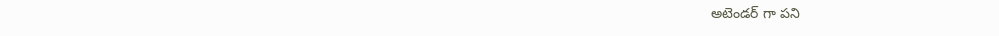అటెండర్ గా పని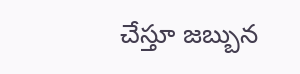చేస్తూ జబ్బున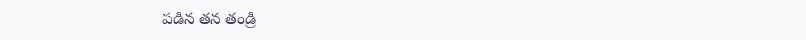పడిన తన తండ్రి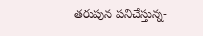తరుపున పనిచేస్తున్న-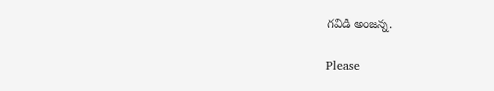గవిడి అంజన్న.

Please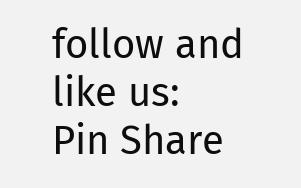follow and like us:
Pin Share